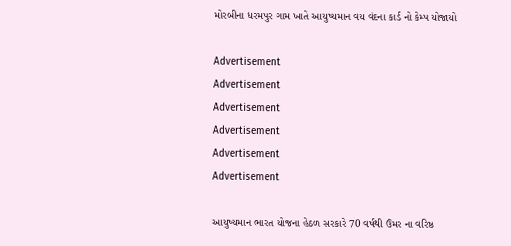મોરબીના ધરમપુર ગામ ખાતે આયુષ્યમાન વય વંદના કાર્ડ નો કેમ્પ યોજાયો

Advertisement
Advertisement
Advertisement
Advertisement
Advertisement
Advertisement

આયુષ્યમાન ભારત યોજના હેઠળ સરકારે 70 વર્ષથી ઉંમર ના વરિષ્ઠ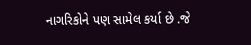નાગરિકોને પણ સામેલ કર્યા છે .જે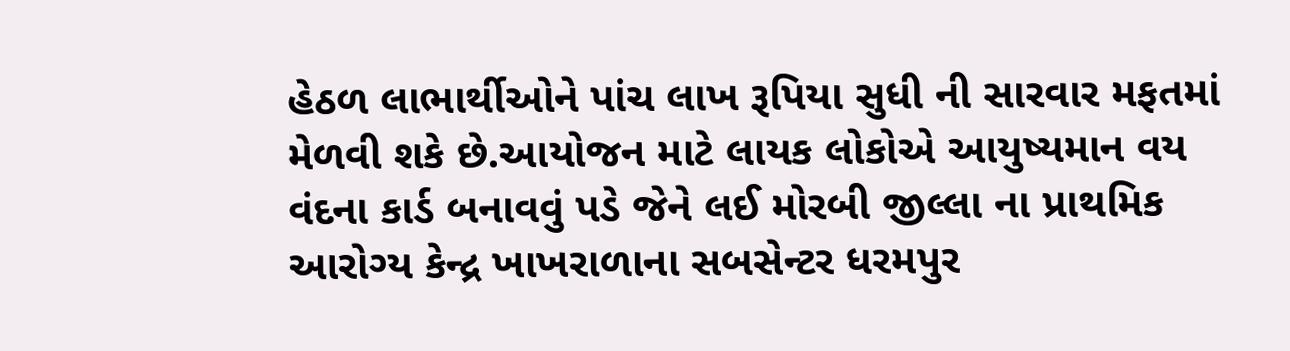હેઠળ લાભાર્થીઓને પાંચ લાખ રૂપિયા સુધી ની સારવાર મફતમાં મેળવી શકે છે.આયોજન માટે લાયક લોકોએ આયુષ્યમાન વય વંદના કાર્ડ બનાવવું પડે જેને લઈ મોરબી જીલ્લા ના પ્રાથમિક આરોગ્ય કેન્દ્ર ખાખરાળાના સબસેન્ટર ધરમપુર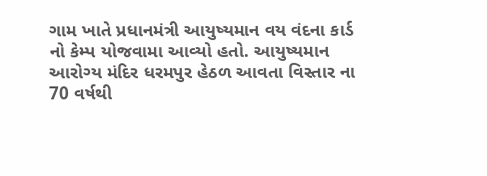ગામ ખાતે પ્રધાનમંત્રી આયુષ્યમાન વય વંદના કાર્ડ નો કેમ્પ યોજવામા આવ્યો હતો. આયુષ્યમાન આરોગ્ય મંદિર ધરમપુર હેઠળ આવતા વિસ્તાર ના 70 વર્ષથી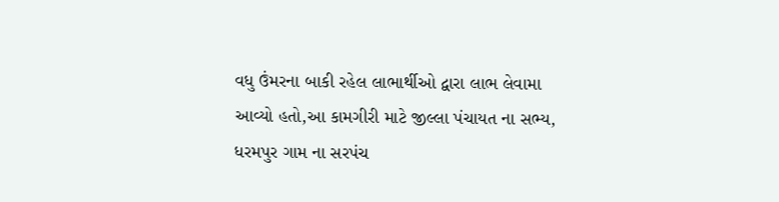વધુ ઉંમરના બાકી રહેલ લાભાર્થીઓ દ્વારા લાભ લેવામા આવ્યો હતો,આ કામગીરી માટે જીલ્લા પંચાયત ના સભ્ય, ધરમપુર ગામ ના સરપંચ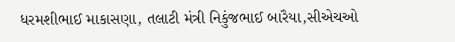ધરમશીભાઈ માકાસણા, તલાટી મંત્રી નિકુંજભાઈ બારૈયા,સીએચઓ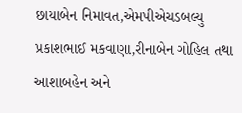છાયાબેન નિમાવત,એમપીએચડબલ્યુ પ્રકાશભાઈ મકવાણા,રીનાબેન ગોહિલ તથા આશાબહેન અને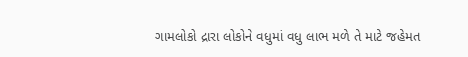ગામલોકો દ્રારા લોકોને વધુમાં વધુ લાભ મળે તે માટે જહેમત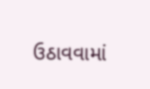ઉઠાવવામાં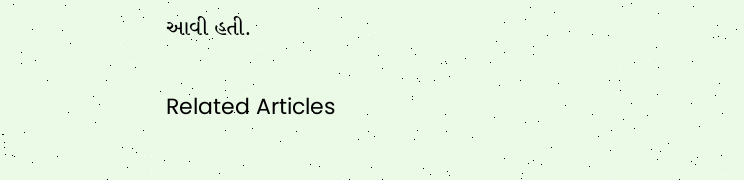આવી હતી.

Related Articles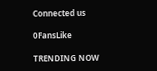Connected us

0FansLike

TRENDING NOW